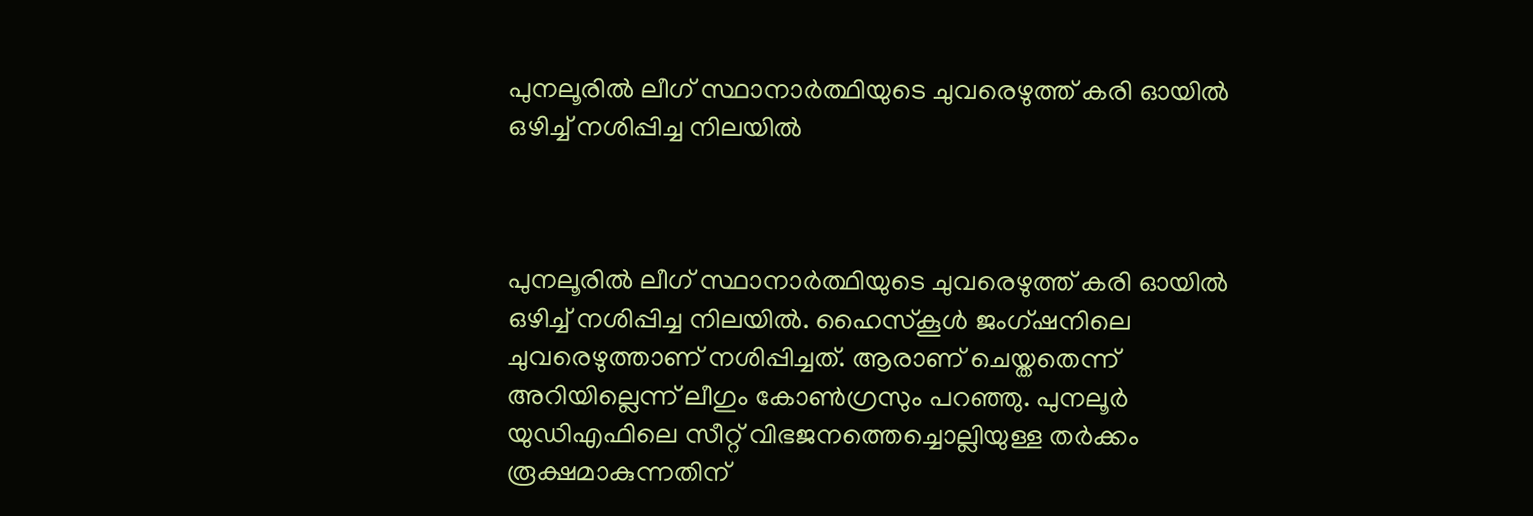പുനലൂരിൽ ലീഗ് സ്ഥാനാർത്ഥിയുടെ ചുവരെഴുത്ത് കരി ഓയിൽ ഒഴിച്ച് നശിപ്പിച്ച നിലയിൽ



പുനലൂരിൽ ലീഗ് സ്ഥാനാർത്ഥിയുടെ ചുവരെഴുത്ത് കരി ഓയിൽ ഒഴിച്ച് നശിപ്പിച്ച നിലയിൽ. ഹൈസ്കൂൾ ജംഗ്ഷനിലെ ചുവരെഴുത്താണ് നശിപ്പിച്ചത്. ആരാണ് ചെയ്തതെന്ന് അറിയില്ലെന്ന് ലീഗും കോൺഗ്രസും പറഞ്ഞു. പുനലൂർ യുഡിഎഫിലെ സീറ്റ് വിഭജനത്തെച്ചൊല്ലിയുള്ള തർക്കം രൂക്ഷമാകുന്നതിന്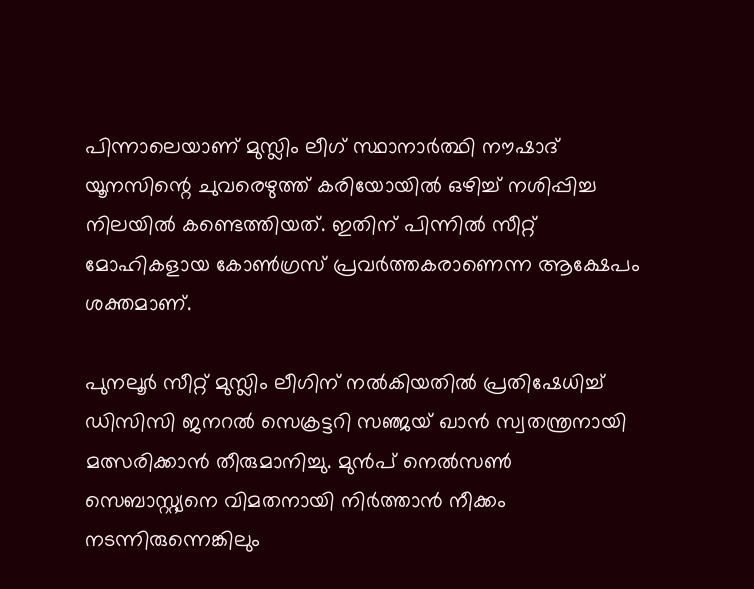പിന്നാലെയാണ് മുസ്ലിം ലീഗ് സ്ഥാനാർത്ഥി നൗഷാദ് യൂനസിന്റെ ചുവരെഴുത്ത് കരിയോയിൽ ഒഴിച്ച് നശിപ്പിച്ച നിലയിൽ കണ്ടെത്തിയത്. ഇതിന് പിന്നിൽ സീറ്റ് മോഹികളായ കോൺഗ്രസ് പ്രവർത്തകരാണെന്ന ആക്ഷേപം ശക്തമാണ്.

പുനലൂർ സീറ്റ് മുസ്ലിം ലീഗിന് നൽകിയതിൽ പ്രതിഷേധിച്ച് ഡിസിസി ജനറൽ സെക്രട്ടറി സഞ്ജയ് ഖാൻ സ്വതന്ത്രനായി മത്സരിക്കാൻ തീരുമാനിച്ചു. മുൻപ് നെൽസൺ സെബാസ്റ്റ്യനെ വിമതനായി നിർത്താൻ നീക്കം നടന്നിരുന്നെങ്കിലും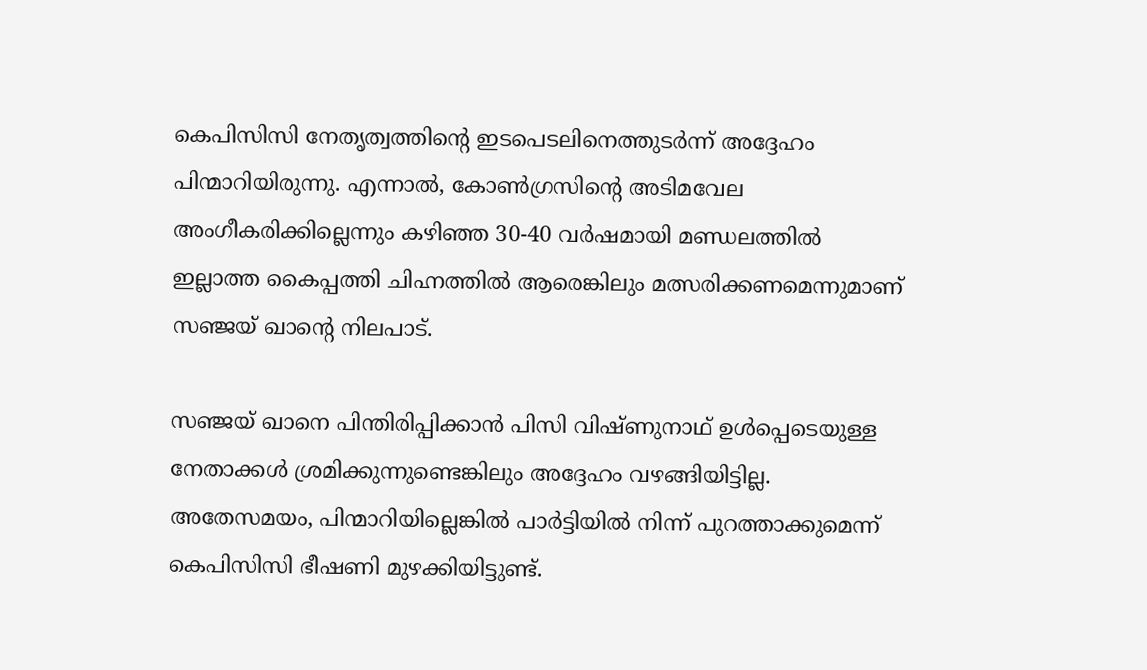കെപിസിസി നേതൃത്വത്തിന്റെ ഇടപെടലിനെത്തുടർന്ന് അദ്ദേഹം പിന്മാറിയിരുന്നു. എന്നാൽ, കോൺഗ്രസിന്റെ അടിമവേല അംഗീകരിക്കില്ലെന്നും കഴിഞ്ഞ 30-40 വർഷമായി മണ്ഡലത്തിൽ ഇല്ലാത്ത കൈപ്പത്തി ചിഹ്നത്തിൽ ആരെങ്കിലും മത്സരിക്കണമെന്നുമാണ് സഞ്ജയ് ഖാന്റെ നിലപാട്.

സഞ്ജയ് ഖാനെ പിന്തിരിപ്പിക്കാൻ പിസി വിഷ്ണുനാഥ് ഉൾപ്പെടെയുള്ള നേതാക്കൾ ശ്രമിക്കുന്നുണ്ടെങ്കിലും അദ്ദേഹം വഴങ്ങിയിട്ടില്ല. അതേസമയം, പിന്മാറിയില്ലെങ്കിൽ പാർട്ടിയിൽ നിന്ന് പുറത്താക്കുമെന്ന് കെപിസിസി ഭീഷണി മുഴക്കിയിട്ടുണ്ട്.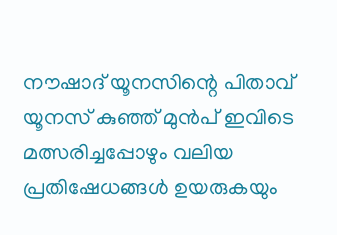നൗഷാദ് യൂനസിന്റെ പിതാവ് യൂനസ് കുഞ്ഞ് മുൻപ് ഇവിടെ മത്സരിച്ചപ്പോഴും വലിയ പ്രതിഷേധങ്ങൾ ഉയരുകയും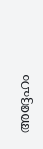അദ്ദേഹം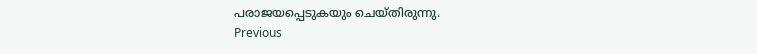പരാജയപ്പെടുകയും ചെയ്തിരുന്നു.
Previous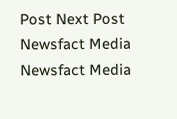Post Next Post
Newsfact Media
Newsfact Media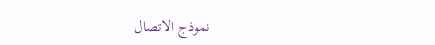نموذج الاتصال